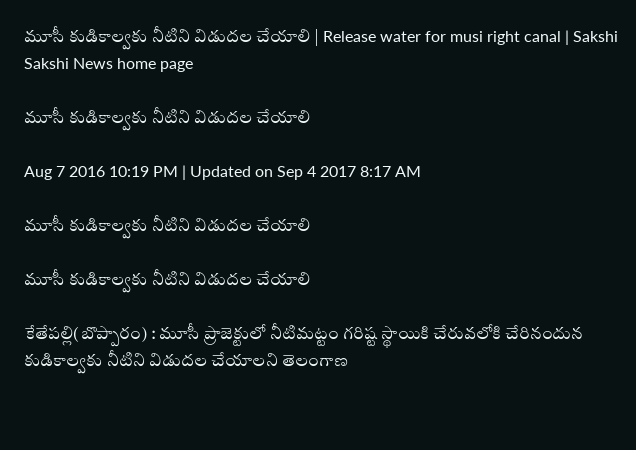మూసీ కుడికాల్వకు నీటిని విడుదల చేయాలి | Release water for musi right canal | Sakshi
Sakshi News home page

మూసీ కుడికాల్వకు నీటిని విడుదల చేయాలి

Aug 7 2016 10:19 PM | Updated on Sep 4 2017 8:17 AM

మూసీ కుడికాల్వకు నీటిని విడుదల చేయాలి

మూసీ కుడికాల్వకు నీటిని విడుదల చేయాలి

కేతేపల్లి(బొప్పారం) : మూసీ ప్రాజెక్టులో నీటిమట్టం గరిష్ట స్థాయికి చేరువలోకి చేరినందున కుడికాల్వకు నీటిని విడుదల చేయాలని తెలంగాణ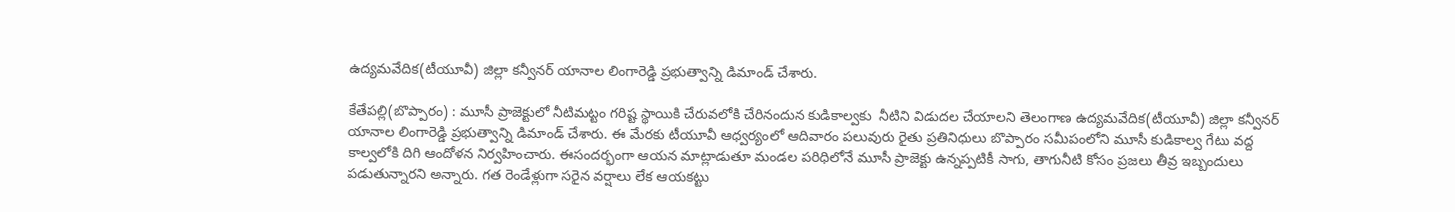ఉద్యమవేదిక(టీయూవీ) జిల్లా కన్వీనర్‌ యానాల లింగారెడ్డి ప్రభుత్వాన్ని డిమాండ్‌ చేశారు.

కేతేపల్లి(బొప్పారం) : మూసీ ప్రాజెక్టులో నీటిమట్టం గరిష్ట స్థాయికి చేరువలోకి చేరినందున కుడికాల్వకు  నీటిని విడుదల చేయాలని తెలంగాణ ఉద్యమవేదిక(టీయూవీ) జిల్లా కన్వీనర్‌ యానాల లింగారెడ్డి ప్రభుత్వాన్ని డిమాండ్‌ చేశారు. ఈ మేరకు టీయూవీ ఆధ్వర్యంలో ఆదివారం పలువురు రైతు ప్రతినిధులు బొప్పారం సమీపంలోని మూసీ కుడికాల్వ గేటు వద్ద కాల్వలోకి దిగి ఆందోళన నిర్వహించారు. ఈసందర్భంగా ఆయన మాట్లాడుతూ మండల పరిధిలోనే మూసీ ప్రాజెక్టు ఉన్నప్పటికీ సాగు, తాగునీటి కోసం ప్రజలు తీవ్ర ఇబ్బందులు పడుతున్నారని అన్నారు. గత రెండేళ్లుగా సరైన వర్షాలు లేక ఆయకట్టు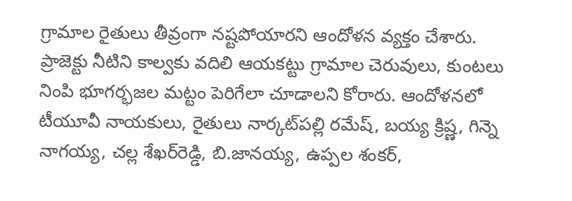గ్రామాల రైతులు తీవ్రంగా నష్టపోయారని ఆందోళన వ్యక్తం చేశారు. ప్రాజెక్టు నీటిని కాల్వకు వదిలి ఆయకట్టు గ్రామాల చెరువులు, కుంటలు నింపి భూగర్భజల మట్టం పెరిగేలా చూడాలని కోరారు. ఆందోళనలో టీయూవీ నాయకులు, రైతులు నార్కట్‌పల్లి రమేష్, బయ్య క్రిష్ణ, గిన్నె నాగయ్య, చల్ల శేఖర్‌రెడ్డి, బి.జానయ్య, ఉప్పల శంకర్,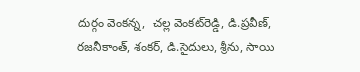దుర్గం వెంకన్న,  చల్ల వెంకట్‌రెడ్డి, డి.ప్రవీణ్, రజనీకాంత్, శంకర్, డి.సైదులు, శ్రీను, సాయి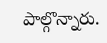పాల్గొన్నారు.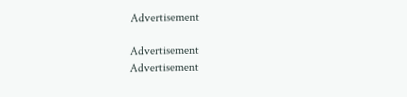Advertisement

Advertisement
Advertisement